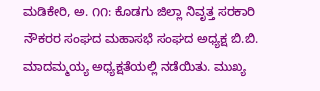ಮಡಿಕೇರಿ, ಅ. ೧೧: ಕೊಡಗು ಜಿಲ್ಲಾ ನಿವೃತ್ತ ಸರಕಾರಿ ನೌಕರರ ಸಂಘದ ಮಹಾಸಭೆ ಸಂಘದ ಅಧ್ಯಕ್ಷ ಬಿ.ಬಿ. ಮಾದಮ್ಮಯ್ಯ ಅಧ್ಯಕ್ಷತೆಯಲ್ಲಿ ನಡೆಯಿತು. ಮುಖ್ಯ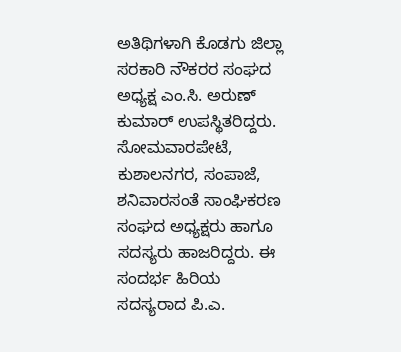ಅತಿಥಿಗಳಾಗಿ ಕೊಡಗು ಜಿಲ್ಲಾ ಸರಕಾರಿ ನೌಕರರ ಸಂಘದ ಅಧ್ಯಕ್ಷ ಎಂ.ಸಿ. ಅರುಣ್ ಕುಮಾರ್ ಉಪಸ್ಥಿತರಿದ್ದರು. ಸೋಮವಾರಪೇಟೆ, ಕುಶಾಲನಗರ, ಸಂಪಾಜೆ, ಶನಿವಾರಸಂತೆ ಸಾಂಘಿಕರಣ ಸಂಘದ ಅಧ್ಯಕ್ಷರು ಹಾಗೂ ಸದಸ್ಯರು ಹಾಜರಿದ್ದರು. ಈ ಸಂದರ್ಭ ಹಿರಿಯ ಸದಸ್ಯರಾದ ಪಿ.ಎ.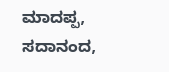ಮಾದಪ್ಪ, ಸದಾನಂದ,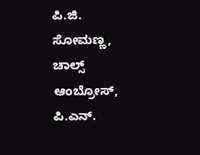ಪಿ.ಜಿ. ಸೋಮಣ್ಣ, ಚಾಲ್ಸ್ ಆಂಬ್ರೋಸ್, ಪಿ.ಎನ್.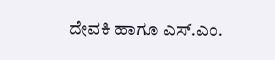ದೇವಕಿ ಹಾಗೂ ಎಸ್.ಎಂ.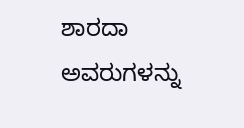ಶಾರದಾ ಅವರುಗಳನ್ನು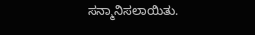ಸನ್ಮಾನಿಸಲಾಯಿತು.